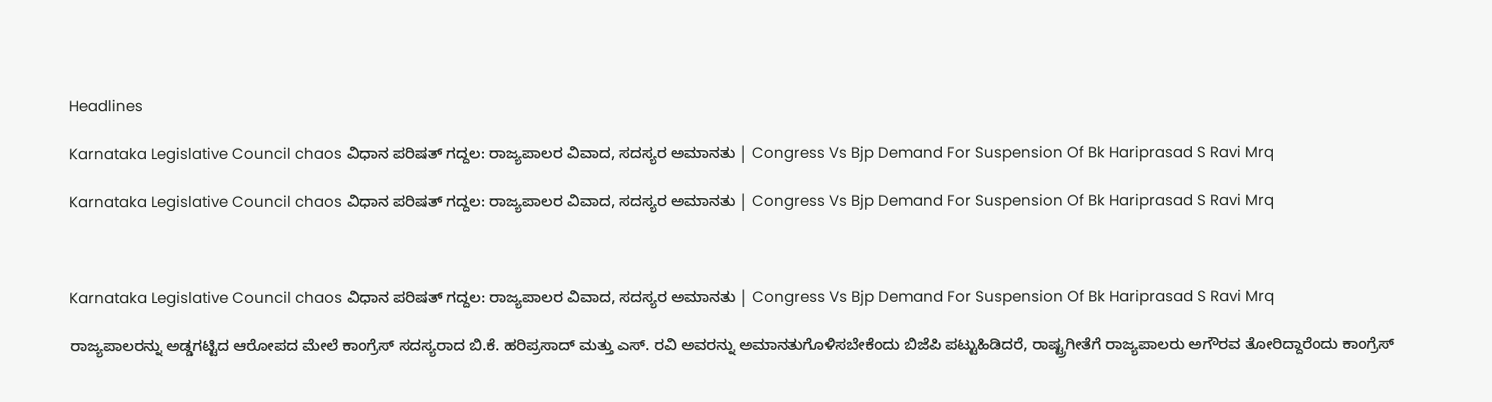Headlines

Karnataka Legislative Council chaos ವಿಧಾನ ಪರಿಷತ್ ಗದ್ದಲ: ರಾಜ್ಯಪಾಲರ ವಿವಾದ, ಸದಸ್ಯರ ಅಮಾನತು | Congress Vs Bjp Demand For Suspension Of Bk Hariprasad S Ravi Mrq

Karnataka Legislative Council chaos ವಿಧಾನ ಪರಿಷತ್ ಗದ್ದಲ: ರಾಜ್ಯಪಾಲರ ವಿವಾದ, ಸದಸ್ಯರ ಅಮಾನತು | Congress Vs Bjp Demand For Suspension Of Bk Hariprasad S Ravi Mrq



Karnataka Legislative Council chaos ವಿಧಾನ ಪರಿಷತ್ ಗದ್ದಲ: ರಾಜ್ಯಪಾಲರ ವಿವಾದ, ಸದಸ್ಯರ ಅಮಾನತು | Congress Vs Bjp Demand For Suspension Of Bk Hariprasad S Ravi Mrq

ರಾಜ್ಯಪಾಲರನ್ನು ಅಡ್ಡಗಟ್ಟಿದ ಆರೋಪದ ಮೇಲೆ ಕಾಂಗ್ರೆಸ್ ಸದಸ್ಯರಾದ ಬಿ.ಕೆ. ಹರಿಪ್ರಸಾದ್ ಮತ್ತು ಎಸ್. ರವಿ ಅವರನ್ನು ಅಮಾನತುಗೊಳಿಸಬೇಕೆಂದು ಬಿಜೆಪಿ ಪಟ್ಟುಹಿಡಿದರೆ, ರಾಷ್ಟ್ರಗೀತೆಗೆ ರಾಜ್ಯಪಾಲರು ಅಗೌರವ ತೋರಿದ್ದಾರೆಂದು ಕಾಂಗ್ರೆಸ್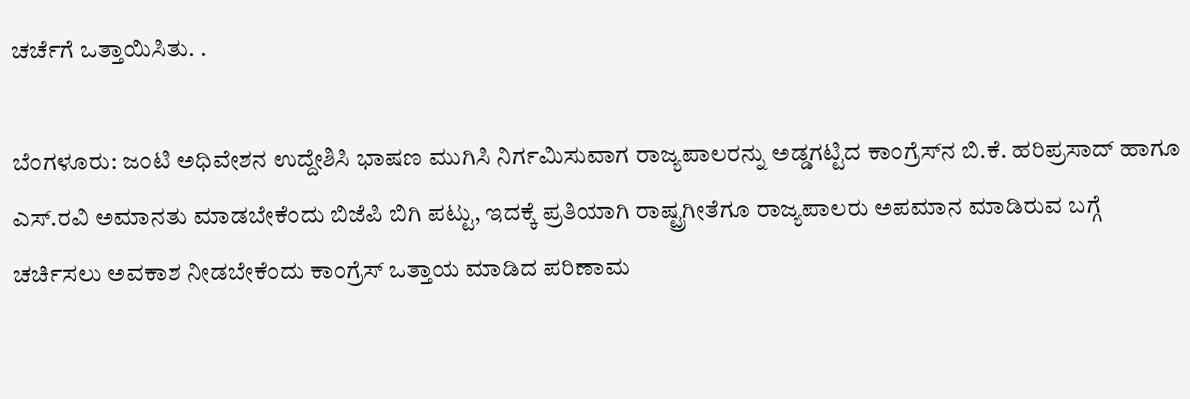ಚರ್ಚೆಗೆ ಒತ್ತಾಯಿಸಿತು. .

ಬೆಂಗಳೂರು: ಜಂಟಿ ಅಧಿವೇಶನ ಉದ್ದೇಶಿಸಿ ಭಾಷಣ ಮುಗಿಸಿ ನಿರ್ಗಮಿಸುವಾಗ ರಾಜ್ಯಪಾಲರನ್ನು ಅಡ್ಡಗಟ್ಟಿದ ಕಾಂಗ್ರೆಸ್‌ನ ಬಿ.ಕೆ. ಹರಿಪ್ರಸಾದ್‌ ಹಾಗೂ ಎಸ್‌.ರವಿ ಅಮಾನತು ಮಾಡಬೇಕೆಂದು ಬಿಜೆಪಿ ಬಿಗಿ ಪಟ್ಟು, ಇದಕ್ಕೆ ಪ್ರತಿಯಾಗಿ ರಾಷ್ಟ್ರಗೀತೆಗೂ ರಾಜ್ಯಪಾಲರು ಅಪಮಾನ ಮಾಡಿರುವ ಬಗ್ಗೆ ಚರ್ಚಿಸಲು ಅವಕಾಶ ನೀಡಬೇಕೆಂದು ಕಾಂಗ್ರೆಸ್‌ ಒತ್ತಾಯ ಮಾಡಿದ ಪರಿಣಾಮ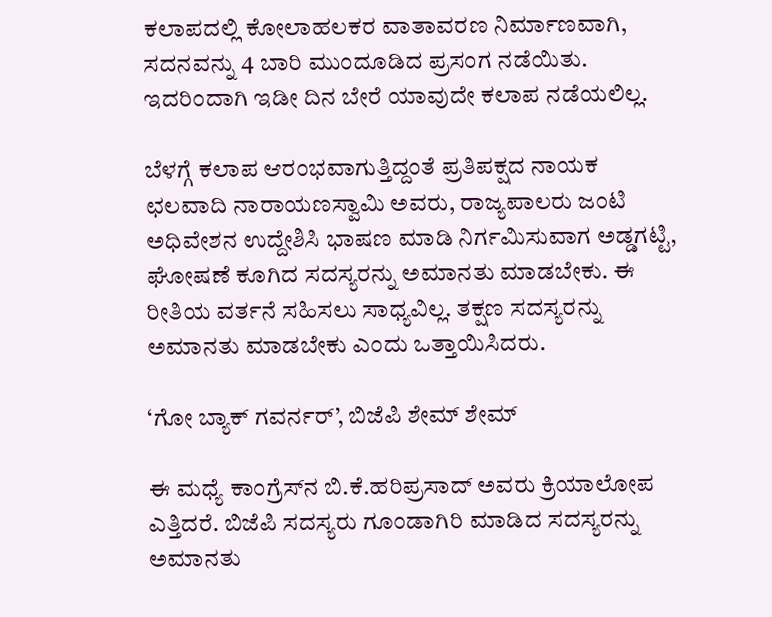ಕಲಾಪದಲ್ಲಿ ಕೋಲಾಹಲಕರ ವಾತಾವರಣ ನಿರ್ಮಾಣ‍ವಾಗಿ, ಸದನವನ್ನು 4 ಬಾರಿ ಮುಂದೂಡಿದ ಪ್ರಸಂಗ ನಡೆಯಿತು. ಇದರಿಂದಾಗಿ ಇಡೀ ದಿನ ಬೇರೆ ಯಾವುದೇ ಕಲಾಪ ನಡೆಯಲಿಲ್ಲ.

ಬೆಳಗ್ಗೆ ಕಲಾಪ ಆರಂಭವಾಗುತ್ತಿದ್ದಂತೆ ಪ್ರತಿಪಕ್ಷದ ನಾಯಕ ಛಲವಾದಿ ನಾರಾಯಣಸ್ವಾಮಿ ಅವರು, ರಾಜ್ಯಪಾಲರು ಜಂಟಿ ಅಧಿವೇಶನ ಉದ್ದೇಶಿಸಿ ಭಾಷಣ ಮಾಡಿ ನಿರ್ಗಮಿಸುವಾಗ ಅಡ್ಡಗಟ್ಟಿ, ಘೋಷಣೆ ಕೂಗಿದ ಸದಸ್ಯರನ್ನು ಅಮಾನತು ಮಾಡಬೇಕು. ಈ ರೀತಿಯ ವರ್ತನೆ ಸಹಿಸಲು ಸಾಧ್ಯವಿಲ್ಲ. ತಕ್ಷಣ ಸದಸ್ಯರನ್ನು ಅಮಾನತು ಮಾಡಬೇಕು ಎಂದು ಒತ್ತಾಯಿಸಿದರು.

‘ಗೋ ಬ್ಯಾಕ್‌ ಗವರ್ನರ್‌’, ಬಿಜೆಪಿ ಶೇಮ್‌ ಶೇಮ್‌

ಈ ಮಧ್ಯೆ ಕಾಂಗ್ರೆಸ್‌ನ ಬಿ.ಕೆ.ಹರಿಪ್ರಸಾದ್‌ ಅವರು ಕ್ರಿಯಾಲೋಪ ಎತ್ತಿದರೆ. ಬಿಜೆಪಿ ಸದಸ್ಯರು ಗೂಂಡಾಗಿರಿ ಮಾಡಿದ ಸದಸ್ಯರನ್ನು ಅಮಾನತು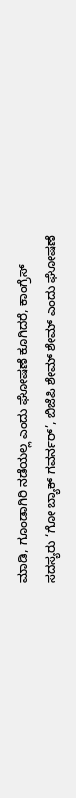ಮಾಡಿ, ಗೂಂಡಾಗಿರಿ ನಡೆಯಲ್ಲ ಎಂದು ಘೋಷಣೆ ಕೂಗಿದರೆ, ಕಾಂಗ್ರೆಸ್‌ ಸದಸ್ಯರು ‘ಗೋ ಬ್ಯಾಕ್‌ ಗವರ್ನರ್‌’, ಬಿಜೆಪಿ ಶೇಮ್‌ ಶೇಮ್‌ ಎಂದು ಘೋಷಣೆ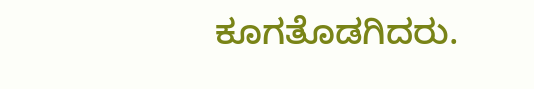ಕೂಗತೊಡಗಿದರು.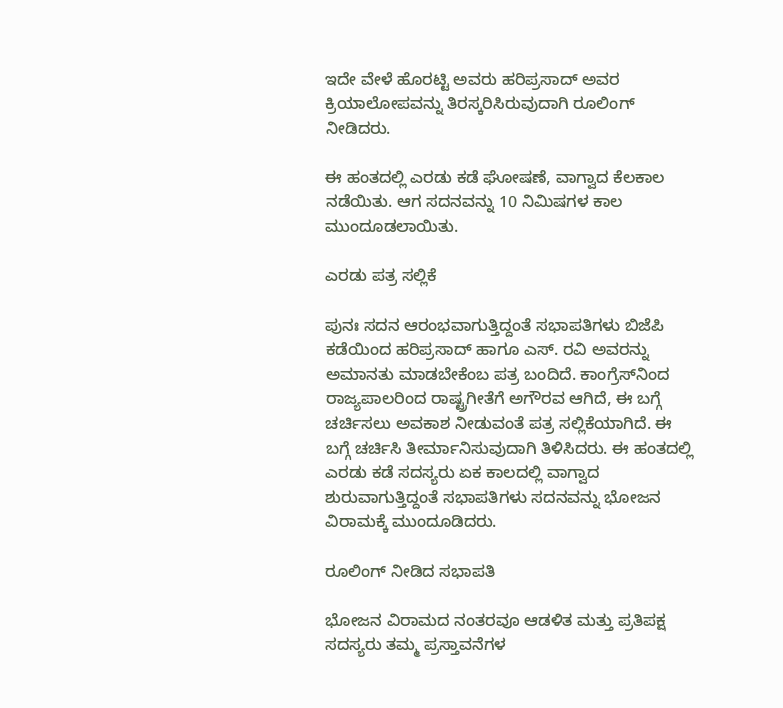ಇದೇ ವೇಳೆ ಹೊರಟ್ಟಿ ಅವರು ಹರಿಪ್ರಸಾದ್‌ ಅವರ ಕ್ರಿಯಾಲೋಪವನ್ನು ತಿರಸ್ಕರಿಸಿರುವುದಾಗಿ ರೂಲಿಂಗ್‌ ನೀಡಿದರು.

ಈ ಹಂತದಲ್ಲಿ ಎರಡು ಕಡೆ ಘೋಷಣೆ, ವಾಗ್ವಾದ ಕೆಲಕಾಲ ನಡೆಯಿತು. ಆಗ ಸದನವನ್ನು 10 ನಿಮಿಷಗಳ ಕಾಲ ಮುಂದೂಡಲಾಯಿತು.

ಎರಡು ಪತ್ರ ಸಲ್ಲಿಕೆ

ಪುನಃ ಸದನ ಆರಂಭವಾಗುತ್ತಿದ್ದಂತೆ ಸಭಾಪತಿಗಳು ಬಿಜೆಪಿ ಕಡೆಯಿಂದ ಹರಿಪ್ರಸಾದ್‌ ಹಾಗೂ ಎಸ್. ರವಿ ಅವರನ್ನು ಅಮಾನತು ಮಾಡಬೇಕೆಂಬ ಪತ್ರ ಬಂದಿದೆ. ಕಾಂಗ್ರೆಸ್‌ನಿಂದ ರಾಜ್ಯಪಾಲರಿಂದ ರಾಷ್ಟ್ರಗೀತೆಗೆ ಅಗೌರವ ಆಗಿದೆ, ಈ ಬಗ್ಗೆ ಚರ್ಚಿಸಲು ಅವಕಾಶ ನೀಡುವಂತೆ ಪತ್ರ ಸಲ್ಲಿಕೆಯಾಗಿದೆ. ಈ ಬಗ್ಗೆ ಚರ್ಚಿಸಿ ತೀರ್ಮಾನಿಸುವುದಾಗಿ ತಿಳಿಸಿದರು. ಈ ಹಂತದಲ್ಲಿ ಎರಡು ಕಡೆ ಸದಸ್ಯರು ಏಕ ಕಾಲದಲ್ಲಿ ವಾಗ್ವಾದ ಶುರುವಾಗುತ್ತಿದ್ದಂತೆ ಸಭಾಪತಿಗಳು ಸದನವನ್ನು ಭೋಜನ ವಿರಾಮಕ್ಕೆ ಮುಂದೂಡಿದರು.

ರೂಲಿಂಗ್‌ ನೀಡಿದ ಸಭಾಪತಿ

ಭೋಜನ ವಿರಾಮದ ನಂತರವೂ ಆಡಳಿತ ಮತ್ತು ಪ್ರತಿಪಕ್ಷ ಸದಸ್ಯರು ತಮ್ಮ ಪ್ರಸ್ತಾವನೆಗಳ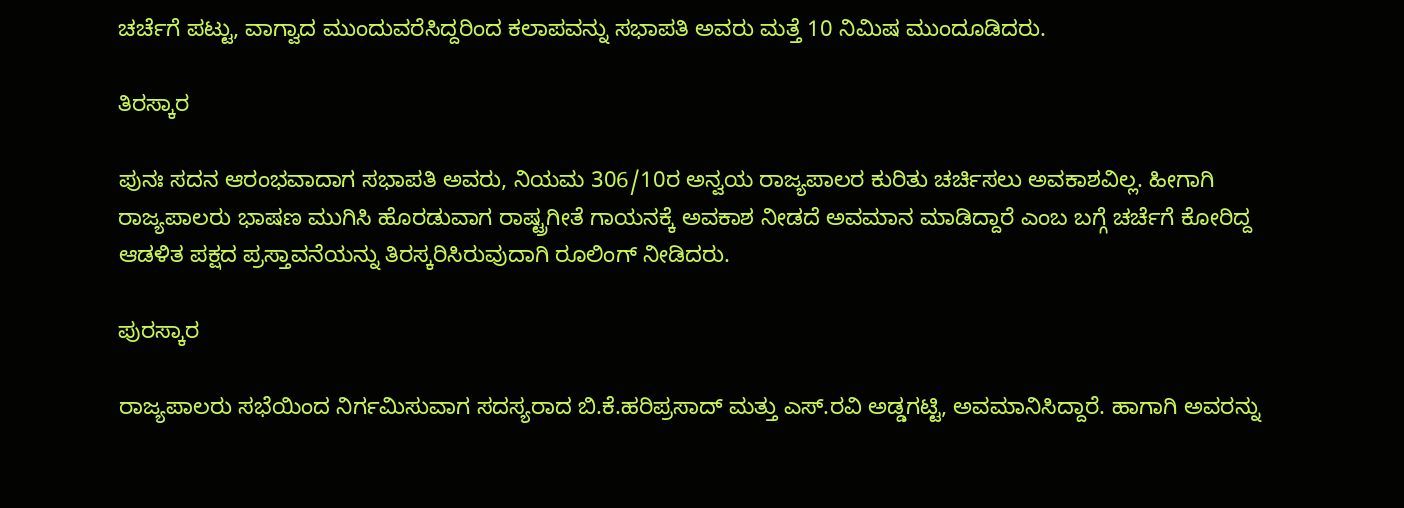ಚರ್ಚೆಗೆ ಪಟ್ಟು, ವಾಗ್ವಾದ ಮುಂದುವರೆಸಿದ್ದರಿಂದ ಕಲಾಪವನ್ನು ಸಭಾಪತಿ ಅವರು ಮತ್ತೆ 10 ನಿಮಿಷ ಮುಂದೂಡಿದರು.

ತಿರಸ್ಕಾರ

ಪುನಃ ಸದನ ಆರಂಭವಾದಾಗ ಸಭಾಪತಿ ಅವರು, ನಿಯಮ 306/10ರ ಅನ್ವಯ ರಾಜ್ಯಪಾಲರ ಕುರಿತು ಚರ್ಚಿಸಲು ಅವಕಾಶವಿಲ್ಲ. ಹೀಗಾಗಿ ರಾಜ್ಯಪಾಲರು ಭಾಷಣ ಮುಗಿಸಿ ಹೊರಡುವಾಗ ರಾಷ್ಟ್ರಗೀತೆ ಗಾಯನಕ್ಕೆ ಅವಕಾಶ ನೀಡದೆ ಅವಮಾನ ಮಾಡಿದ್ದಾರೆ ಎಂಬ ಬಗ್ಗೆ ಚರ್ಚೆಗೆ ಕೋರಿದ್ದ ಆಡಳಿತ ಪಕ್ಷದ ಪ್ರಸ್ತಾವನೆಯನ್ನು ತಿರಸ್ಕರಿಸಿರುವುದಾಗಿ ರೂಲಿಂಗ್‌ ನೀಡಿದರು.

ಪುರಸ್ಕಾರ

ರಾಜ್ಯಪಾಲರು ಸಭೆಯಿಂದ ನಿರ್ಗಮಿಸುವಾಗ ಸದಸ್ಯರಾದ ಬಿ.ಕೆ.ಹರಿಪ್ರಸಾದ್‌ ಮತ್ತು ಎಸ್‌.ರವಿ ಅಡ್ಡಗಟ್ಟಿ, ಅವಮಾನಿಸಿದ್ದಾರೆ. ಹಾಗಾಗಿ ಅವರನ್ನು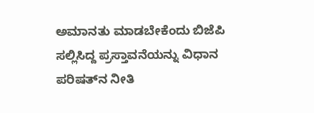ಅಮಾನತು ಮಾಡಬೇಕೆಂದು ಬಿಜೆಪಿ ಸಲ್ಲಿಸಿದ್ದ ಪ್ರಸ್ತಾವನೆಯನ್ನು ವಿಧಾನ ಪರಿಷತ್‌ನ ನೀತಿ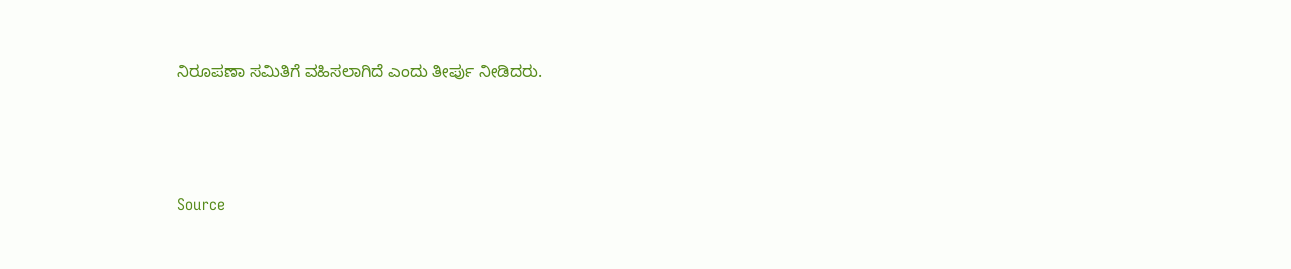ನಿರೂಪಣಾ ಸಮಿತಿಗೆ ವಹಿಸಲಾಗಿದೆ ಎಂದು ತೀರ್ಪು ನೀಡಿದರು.



Source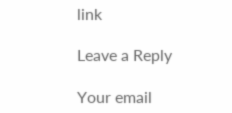link

Leave a Reply

Your email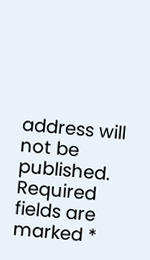address will not be published. Required fields are marked *